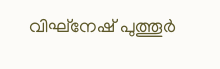വിഘ്‌നേഷ് പുത്തൂര്‍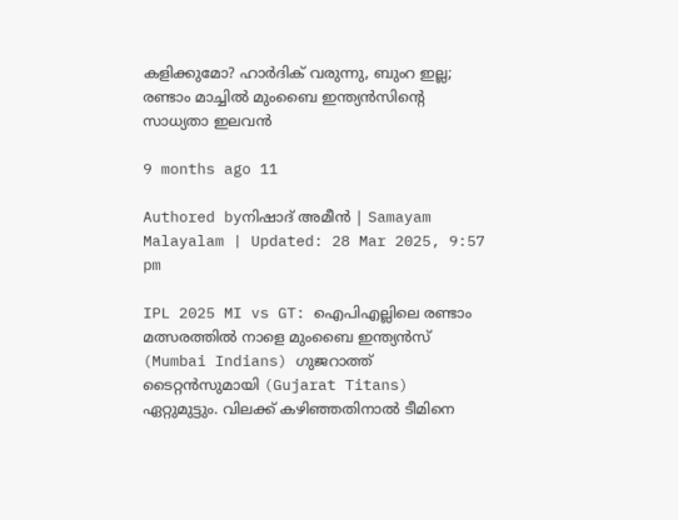കളിക്കുമോ? ഹാര്‍ദിക് വരുന്നു, ബുംറ ഇല്ല; രണ്ടാം മാച്ചില്‍ മുംബൈ ഇന്ത്യന്‍സിന്റെ സാധ്യതാ ഇലവന്‍

9 months ago 11

Authored byനിഷാദ് അമീന്‍ | Samayam Malayalam | Updated: 28 Mar 2025, 9:57 pm

IPL 2025 MI vs GT: ഐപിഎല്ലിലെ രണ്ടാം മത്സരത്തില്‍ നാളെ മുംബൈ ഇന്ത്യന്‍സ് (Mumbai Indians) ഗുജറാത്ത് ടൈറ്റന്‍സുമായി (Gujarat Titans) ഏറ്റുമുട്ടും. വിലക്ക് കഴിഞ്ഞതിനാല്‍ ടീമിനെ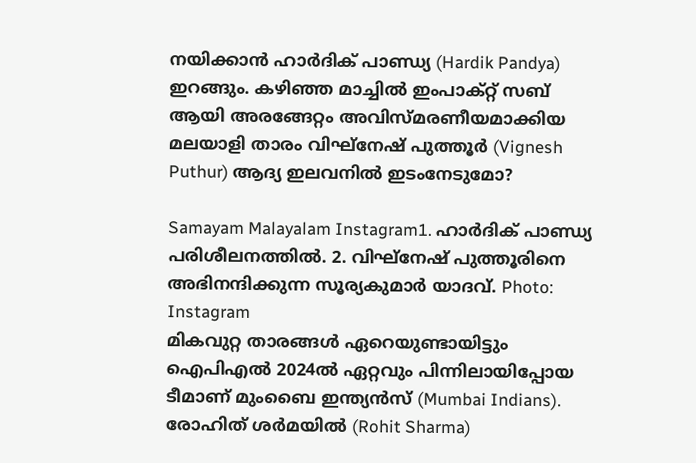നയിക്കാന്‍ ഹാര്‍ദിക് പാണ്ഡ്യ (Hardik Pandya) ഇറങ്ങും. കഴിഞ്ഞ മാച്ചില്‍ ഇംപാക്റ്റ് സബ് ആയി അരങ്ങേറ്റം അവിസ്മരണീയമാക്കിയ മലയാളി താരം വിഘ്‌നേഷ് പുത്തൂര്‍ (Vignesh Puthur) ആദ്യ ഇലവനില്‍ ഇടംനേടുമോ?

Samayam Malayalam Instagram1. ഹാര്‍ദിക് പാണ്ഡ്യ പരിശീലനത്തില്‍. 2. വിഘ്‌നേഷ് പുത്തൂരിനെ അഭിനന്ദിക്കുന്ന സൂര്യകുമാര്‍ യാദവ്‌. Photo: Instagram
മികവുറ്റ താരങ്ങള്‍ ഏറെയുണ്ടായിട്ടും ഐപിഎല്‍ 2024ല്‍ ഏറ്റവും പിന്നിലായിപ്പോയ ടീമാണ് മുംബൈ ഇന്ത്യന്‍സ് (Mumbai Indians). രോഹിത് ശര്‍മയില്‍ (Rohit Sharma)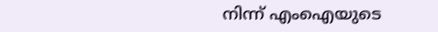നിന്ന് എംഐയുടെ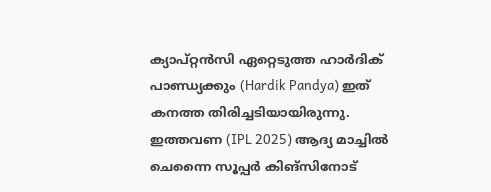ക്യാപ്റ്റന്‍സി ഏറ്റെടുത്ത ഹാര്‍ദിക് പാണ്ഡ്യക്കും (Hardik Pandya) ഇത് കനത്ത തിരിച്ചടിയായിരുന്നു. ഇത്തവണ (IPL 2025) ആദ്യ മാച്ചില്‍ ചെന്നൈ സൂപ്പര്‍ കിങ്‌സിനോട്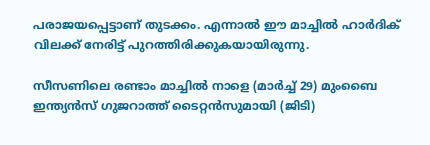പരാജയപ്പെട്ടാണ് തുടക്കം. എന്നാല്‍ ഈ മാച്ചില്‍ ഹാര്‍ദിക് വിലക്ക് നേരിട്ട് പുറത്തിരിക്കുകയായിരുന്നു.

സീസണിലെ രണ്ടാം മാച്ചില്‍ നാളെ (മാര്‍ച്ച് 29) മുംബൈ ഇന്ത്യന്‍സ് ഗുജറാത്ത് ടൈറ്റന്‍സുമായി (ജിടി)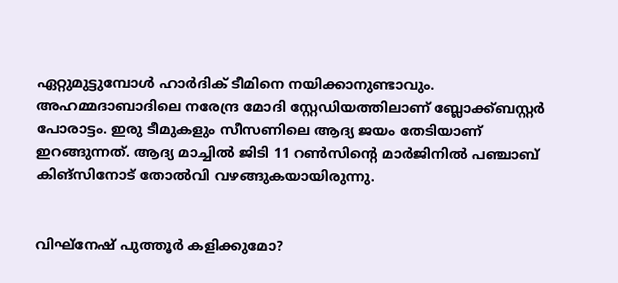ഏറ്റുമുട്ടുമ്പോള്‍ ഹാര്‍ദിക് ടീമിനെ നയിക്കാനുണ്ടാവും. അഹമ്മദാബാദിലെ നരേന്ദ്ര മോദി സ്റ്റേഡിയത്തിലാണ് ബ്ലോക്ക്ബസ്റ്റര്‍ പോരാട്ടം. ഇരു ടീമുകളും സീസണിലെ ആദ്യ ജയം തേടിയാണ് ഇറങ്ങുന്നത്. ആദ്യ മാച്ചില്‍ ജിടി 11 റണ്‍സിന്റെ മാര്‍ജിനില്‍ പഞ്ചാബ് കിങ്‌സിനോട് തോല്‍വി വഴങ്ങുകയായിരുന്നു.


വിഘ്‌നേഷ് പുത്തൂര്‍ കളിക്കുമോ?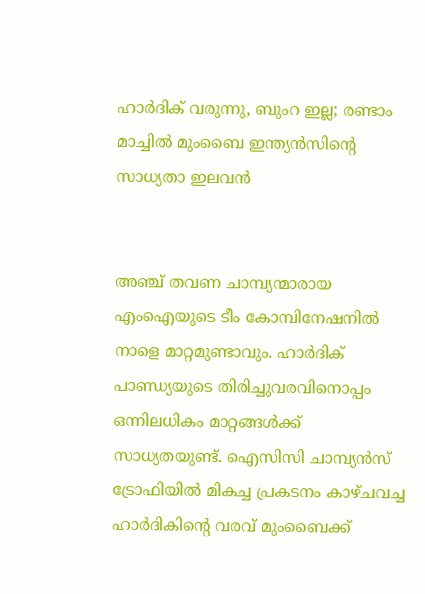ഹാര്‍ദിക് വരുന്നു, ബുംറ ഇല്ല; രണ്ടാം മാച്ചില്‍ മുംബൈ ഇന്ത്യന്‍സിന്റെ സാധ്യതാ ഇലവന്‍


അഞ്ച് തവണ ചാമ്പ്യന്മാരായ എംഐയുടെ ടീം കോമ്പിനേഷനില്‍ നാളെ മാറ്റമുണ്ടാവും. ഹാര്‍ദിക് പാണ്ഡ്യയുടെ തിരിച്ചുവരവിനൊപ്പം ഒന്നിലധികം മാറ്റങ്ങള്‍ക്ക് സാധ്യതയുണ്ട്. ഐസിസി ചാമ്പ്യന്‍സ് ട്രോഫിയില്‍ മികച്ച പ്രകടനം കാഴ്ചവച്ച ഹാര്‍ദികിന്റെ വരവ് മുംബൈക്ക്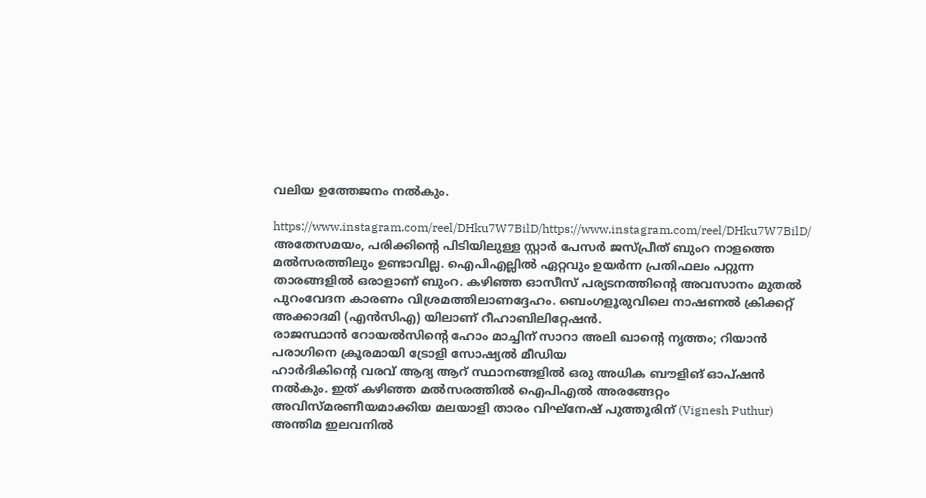വലിയ ഉത്തേജനം നല്‍കും.

https://www.instagram.com/reel/DHku7W7BilD/https://www.instagram.com/reel/DHku7W7BilD/
അതേസമയം, പരിക്കിന്റെ പിടിയിലുള്ള സ്റ്റാര്‍ പേസര്‍ ജസ്പ്രീത് ബുംറ നാളത്തെ മല്‍സരത്തിലും ഉണ്ടാവില്ല. ഐപിഎല്ലില്‍ ഏറ്റവും ഉയര്‍ന്ന പ്രതിഫലം പറ്റുന്ന താരങ്ങളില്‍ ഒരാളാണ് ബുംറ. കഴിഞ്ഞ ഓസീസ് പര്യടനത്തിന്റെ അവസാനം മുതല്‍ പുറംവേദന കാരണം വിശ്രമത്തിലാണദ്ദേഹം. ബെംഗളൂരുവിലെ നാഷണല്‍ ക്രിക്കറ്റ് അക്കാദമി (എന്‍സിഎ) യിലാണ് റീഹാബിലിറ്റേഷന്‍.
രാജസ്ഥാന്‍ റോയല്‍സിന്റെ ഹോം മാച്ചിന് സാറാ അലി ഖാന്റെ നൃത്തം; റിയാന്‍ പരാഗിനെ ക്രൂരമായി ട്രോളി സോഷ്യല്‍ മീഡിയ
ഹാര്‍ദികിന്റെ വരവ് ആദ്യ ആറ് സ്ഥാനങ്ങളില്‍ ഒരു അധിക ബൗളിങ് ഓപ്ഷന്‍ നല്‍കും. ഇത് കഴിഞ്ഞ മല്‍സരത്തില്‍ ഐപിഎല്‍ അരങ്ങേറ്റം അവിസ്മരണീയമാക്കിയ മലയാളി താരം വിഘ്‌നേഷ് പുത്തൂരിന് (Vignesh Puthur) അന്തിമ ഇലവനില്‍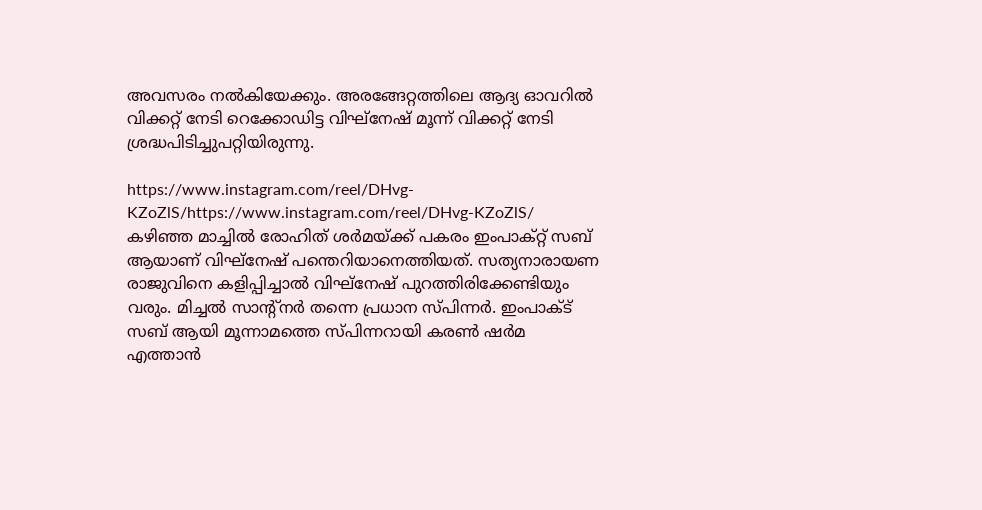അവസരം നല്‍കിയേക്കും. അരങ്ങേറ്റത്തിലെ ആദ്യ ഓവറില്‍ വിക്കറ്റ് നേടി റെക്കോഡിട്ട വിഘ്‌നേഷ് മൂന്ന് വിക്കറ്റ് നേടി ശ്രദ്ധപിടിച്ചുപറ്റിയിരുന്നു.

https://www.instagram.com/reel/DHvg-KZoZlS/https://www.instagram.com/reel/DHvg-KZoZlS/
കഴിഞ്ഞ മാച്ചില്‍ രോഹിത് ശര്‍മയ്ക്ക് പകരം ഇംപാക്റ്റ് സബ് ആയാണ് വിഘ്‌നേഷ് പന്തെറിയാനെത്തിയത്. സത്യനാരായണ രാജുവിനെ കളിപ്പിച്ചാല്‍ വിഘ്‌നേഷ് പുറത്തിരിക്കേണ്ടിയും വരും. മിച്ചല്‍ സാന്റ്‌നര്‍ തന്നെ പ്രധാന സ്പിന്നര്‍. ഇംപാക്ട് സബ് ആയി മൂന്നാമത്തെ സ്പിന്നറായി കരണ്‍ ഷര്‍മ എത്താന്‍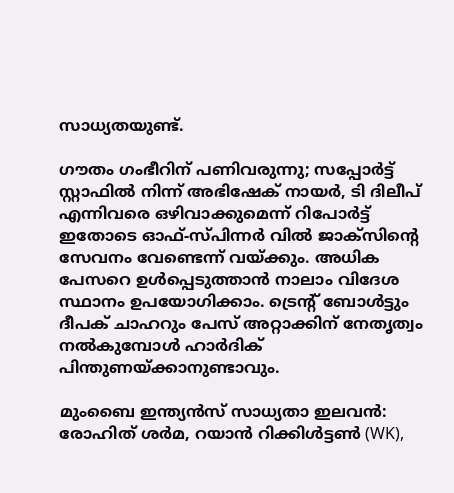സാധ്യതയുണ്ട്.

ഗൗതം ഗംഭീറിന് പണിവരുന്നു; സപ്പോര്‍ട്ട് സ്റ്റാഫില്‍ നിന്ന് അഭിഷേക് നായര്‍, ടി ദിലീപ് എന്നിവരെ ഒഴിവാക്കുമെന്ന് റിപോര്‍ട്ട്
ഇതോടെ ഓഫ്-സ്പിന്നര്‍ വില്‍ ജാക്സിന്റെ സേവനം വേണ്ടെന്ന് വയ്ക്കും. അധിക പേസറെ ഉള്‍പ്പെടുത്താന്‍ നാലാം വിദേശ സ്ഥാനം ഉപയോഗിക്കാം. ട്രെന്റ് ബോള്‍ട്ടും ദീപക് ചാഹറും പേസ് അറ്റാക്കിന് നേതൃത്വം നല്‍കുമ്പോള്‍ ഹാര്‍ദിക് പിന്തുണയ്ക്കാനുണ്ടാവും.

മുംബൈ ഇന്ത്യന്‍സ് സാധ്യതാ ഇലവന്‍: രോഹിത് ശര്‍മ, റയാന്‍ റിക്കിള്‍ട്ടണ്‍ (WK),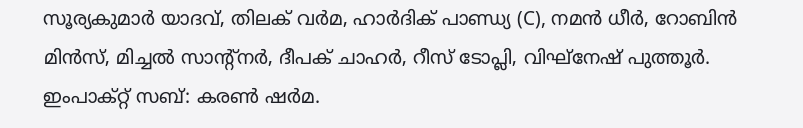സൂര്യകുമാര്‍ യാദവ്, തിലക് വര്‍മ, ഹാര്‍ദിക് പാണ്ഡ്യ (C), നമന്‍ ധീര്‍, റോബിന്‍ മിന്‍സ്, മിച്ചല്‍ സാന്റ്‌നര്‍, ദീപക് ചാഹര്‍, റീസ് ടോപ്ലി, വിഘ്‌നേഷ് പുത്തൂര്‍. ഇംപാക്റ്റ് സബ്: കരണ്‍ ഷര്‍മ.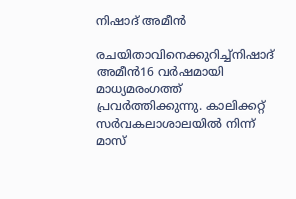നിഷാദ് അമീന്‍

രചയിതാവിനെക്കുറിച്ച്നിഷാദ് അമീന്‍16 വര്‍ഷമായി മാധ്യമരംഗത്ത് പ്രവര്‍ത്തിക്കുന്നു. കാലിക്കറ്റ് സര്‍വകലാശാലയില്‍ നിന്ന് മാസ്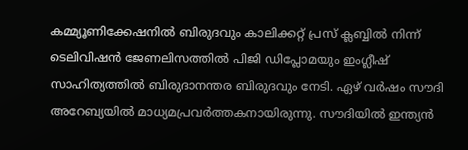കമ്മ്യൂണിക്കേഷനില്‍ ബിരുദവും കാലിക്കറ്റ് പ്രസ് ക്ലബ്ബില്‍ നിന്ന് ടെലിവിഷന്‍ ജേണലിസത്തില്‍ പിജി ഡിപ്ലോമയും ഇംഗ്ലീഷ് സാഹിത്യത്തില്‍ ബിരുദാനന്തര ബിരുദവും നേടി. ഏഴ് വര്‍ഷം സൗദി അറേബ്യയില്‍ മാധ്യമപ്രവര്‍ത്തകനായിരുന്നു. സൗദിയില്‍ ഇന്ത്യന്‍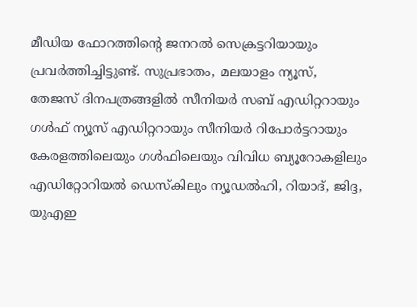മീഡിയ ഫോറത്തിന്റെ ജനറല്‍ സെക്രട്ടറിയായും പ്രവര്‍ത്തിച്ചിട്ടുണ്ട്. സുപ്രഭാതം, മലയാളം ന്യൂസ്, തേജസ് ദിനപത്രങ്ങളില്‍ സീനിയര്‍ സബ് എഡിറ്ററായും ഗള്‍ഫ് ന്യൂസ് എഡിറ്ററായും സീനിയര്‍ റിപോര്‍ട്ടറായും കേരളത്തിലെയും ഗള്‍ഫിലെയും വിവിധ ബ്യൂറോകളിലും എഡിറ്റോറിയല്‍ ഡെസ്‌കിലും ന്യൂഡല്‍ഹി, റിയാദ്, ജിദ്ദ, യുഎഇ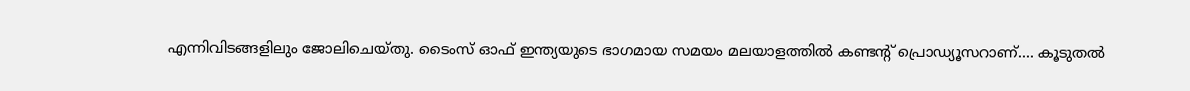എന്നിവിടങ്ങളിലും ജോലിചെയ്തു. ടൈംസ് ഓഫ് ഇന്ത്യയുടെ ഭാഗമായ സമയം മലയാളത്തില്‍ കണ്ടന്റ് പ്രൊഡ്യൂസറാണ്.... കൂടുതൽ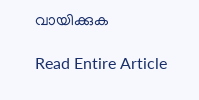വായിക്കുക

Read Entire Article